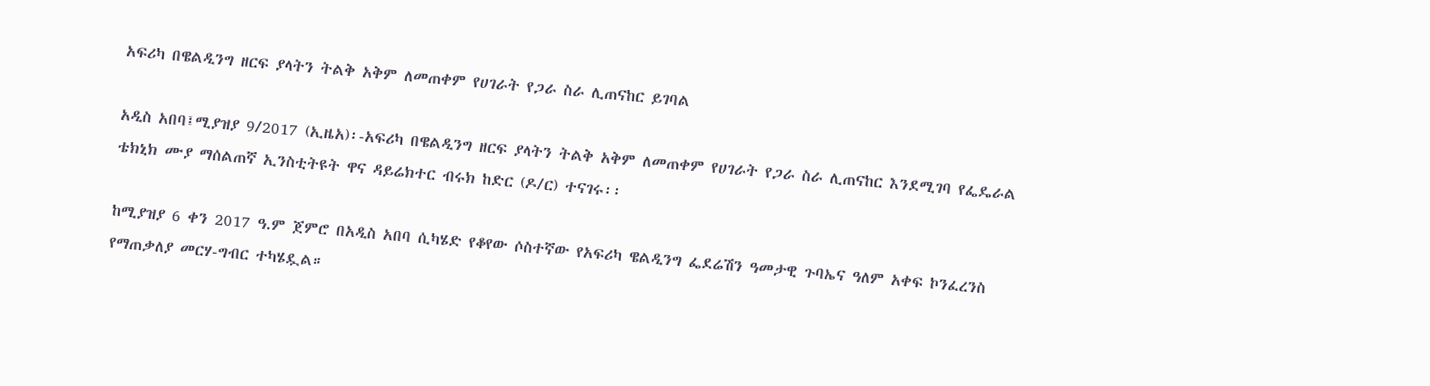አፍሪካ በዌልዲንግ ዘርፍ ያላትን ትልቅ አቅም ለመጠቀም የሀገራት የጋራ ስራ ሊጠናከር ይገባል

አዲስ አበባ፤ሚያዝያ 9/2017 (ኢዜአ)፡-አፍሪካ በዌልዲንግ ዘርፍ ያላትን ትልቅ አቅም ለመጠቀም የሀገራት የጋራ ስራ ሊጠናከር እንደሚገባ የፌዴራል ቴክኒክ ሙያ ማሰልጠኛ ኢንስቲትዩት ዋና ዳይሬክተር ብሩክ ከድር (ዶ/ር) ተናገሩ፡፡

ከሚያዝያ 6 ቀን 2017 ዓ.ም ጀምሮ በአዲስ አበባ ሲካሄድ የቆየው ሶስተኛው የአፍሪካ ዌልዲንግ ፌደሬሽን ዓመታዊ ጉባኤና ዓለም አቀፍ ኮንፈረንስ የማጠቃለያ መርሃ-ግብር ተካሄዷል።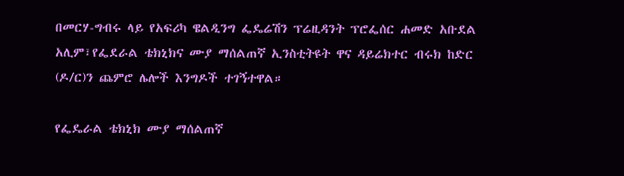በመርሃ-ግብሩ ላይ የአፍሪካ ዌልዲንግ ፌዴሬሽን ፕሬዚዳንት ፕሮፌሰር ሐመድ አቡደል አሊም፣የፌደራል ቴክኒክና ሙያ ማሰልጠኛ ኢንስቲትዩት ዋና ዳይሬክተር ብሩክ ከድር (ዶ/ር)ን ጨምሮ ሌሎች እንግዶች ተገኝተዋል።

የፌዴራል ቴክኒክ ሙያ ማሰልጠኛ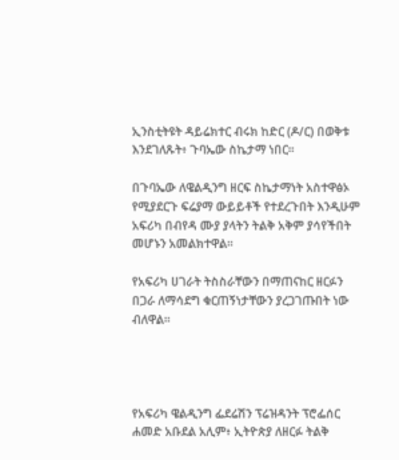ኢንስቲትዩት ዳይሬክተር ብሩክ ከድር (ዶ/ር) በወቅቱ እንደገለጹት፥ ጉባኤው ስኬታማ ነበር።

በጉባኤው ለዌልዲንግ ዘርፍ ስኬታማነት አስተዋፅኦ የሚያደርጉ ፍሬያማ ውይይቶች የተደረጉበት እንዲሁም አፍሪካ በብየዳ ሙያ ያላትን ትልቅ አቅም ያሳየችበት መሆኑን አመልክተዋል፡፡

የአፍሪካ ሀገራት ትስስራቸውን በማጠናከር ዘርፉን በጋራ ለማሳደግ ቁርጠኝነታቸውን ያረጋገጡበት ነው ብለዋል።




የአፍሪካ ዌልዲንግ ፌደሬሽን ፕሬዝዳንት ፕሮፌሰር ሐመድ አቡደል አሊም፥ ኢትዮጵያ ለዘርፉ ትልቅ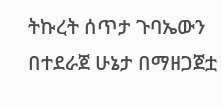ትኩረት ሰጥታ ጉባኤውን በተደራጀ ሁኔታ በማዘጋጀቷ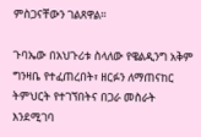ምስጋናቸውን ገልጸዋል።

ጉባኤው በአህጉሪቱ ስላለው የዌልዲንግ አቅም ግንዛቤ የተፈጠረበት፣ ዘርፉን ለማጠናከር ትምህርት የተገኘበትና በጋራ መስራት እንደሚገባ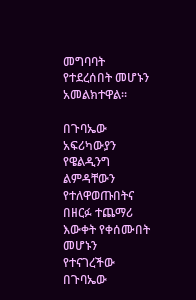መግባባት የተደረሰበት መሆኑን አመልክተዋል፡፡

በጉባኤው አፍሪካውያን የዌልዲንግ ልምዳቸውን የተለዋወጡበትና በዘርፉ ተጨማሪ እውቀት የቀሰሙበት መሆኑን የተናገረችው በጉባኤው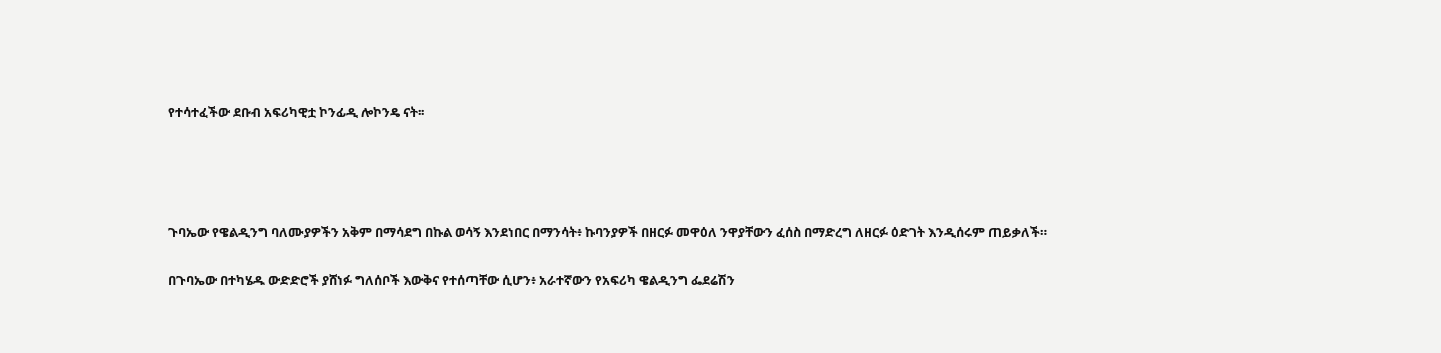የተሳተፈችው ደቡብ አፍሪካዊቷ ኮንፊዲ ሎኮንዴ ናት፡፡




ጉባኤው የዌልዲንግ ባለሙያዎችን አቅም በማሳደግ በኩል ወሳኝ እንደነበር በማንሳት፥ ኩባንያዎች በዘርፉ መዋዕለ ንዋያቸውን ፈሰስ በማድረግ ለዘርፉ ዕድገት እንዲሰሩም ጠይቃለች።

በጉባኤው በተካሄዱ ውድድሮች ያሸነፉ ግለሰቦች እውቅና የተሰጣቸው ሲሆን፥ አራተኛውን የአፍሪካ ዌልዲንግ ፌደሬሽን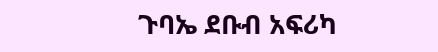ጉባኤ ደቡብ አፍሪካ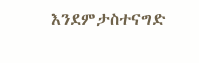እንደምታስተናግድ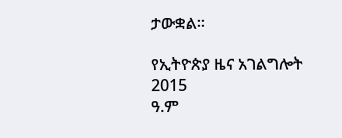ታውቋል።

የኢትዮጵያ ዜና አገልግሎት
2015
ዓ.ም